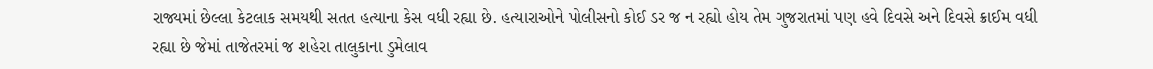રાજ્યમાં છેલ્લા કેટલાક સમયથી સતત હત્યાના કેસ વધી રહ્યા છે. હત્યારાઓને પોલીસનો કોઈ ડર જ ન રહ્યો હોય તેમ ગુજરાતમાં પણ હવે દિવસે અને દિવસે ક્રાઈમ વધી રહ્યા છે જેમાં તાજેતરમાં જ શહેરા તાલુકાના ડુમેલાવ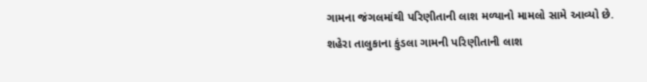ગામના જંગલમાંથી પરિણીતાની લાશ મળ્યાનો મામલો સામે આવ્યો છે.
શહેરા તાલુકાના કુંડલા ગામની પરિણીતાની લાશ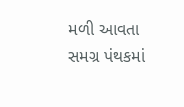મળી આવતા સમગ્ર પંથકમાં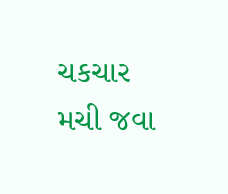ચકચાર મચી જવા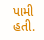પામી હતી.